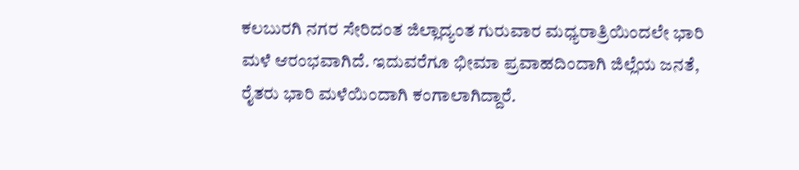ಕಲಬುರಗಿ ನಗರ ಸೇರಿದಂತ ಜಿಲ್ಲಾದ್ಯಂತ ಗುರುವಾರ ಮಧ್ಯರಾತ್ರಿಯಿಂದಲೇ ಭಾರಿ ಮಳೆ ಆರಂಭವಾಗಿದೆ. ಇದುವರೆಗೂ ಭೀಮಾ ಪ್ರವಾಹದಿಂದಾಗಿ ಜಿಲ್ಲೆಯ ಜನತೆ, ರೈತರು ಭಾರಿ ಮಳೆಯಿಂದಾಗಿ ಕಂಗಾಲಾಗಿದ್ದಾರೆ.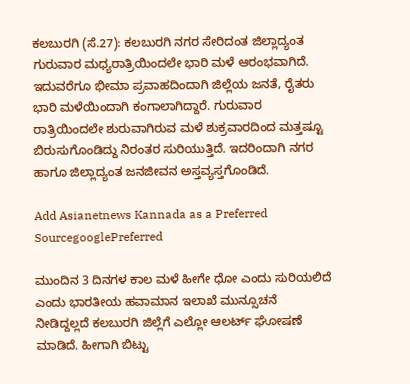ಕಲಬುರಗಿ (ಸೆ.27): ಕಲಬುರಗಿ ನಗರ ಸೇರಿದಂತ ಜಿಲ್ಲಾದ್ಯಂತ ಗುರುವಾರ ಮಧ್ಯರಾತ್ರಿಯಿಂದಲೇ ಭಾರಿ ಮಳೆ ಆರಂಭವಾಗಿದೆ. ಇದುವರೆಗೂ ಭೀಮಾ ಪ್ರವಾಹದಿಂದಾಗಿ ಜಿಲ್ಲೆಯ ಜನತೆ, ರೈತರು ಭಾರಿ ಮಳೆಯಿಂದಾಗಿ ಕಂಗಾಲಾಗಿದ್ದಾರೆ. ಗುರುವಾರ ರಾತ್ರಿಯಿಂದಲೇ ಶುರುವಾಗಿರುವ ಮಳೆ ಶುಕ್ರವಾರದಿಂದ ಮತ್ತಷ್ಟೂ ಬಿರುಸುಗೊಂಡಿದ್ದು ನಿರಂತರ ಸುರಿಯುತ್ತಿದೆ. ಇದರಿಂದಾಗಿ ನಗರ ಹಾಗೂ ಜಿಲ್ಲಾದ್ಯಂತ ಜನಜೀವನ ಅಸ್ತವ್ಯಸ್ತಗೊಂಡಿದೆ.

Add Asianetnews Kannada as a Preferred SourcegooglePreferred

ಮುಂದಿನ 3 ದಿನಗಳ ಕಾಲ ಮಳೆ ಹೀಗೇ ಧೋ ಎಂದು ಸುರಿಯಲಿದೆ ಎಂದು ಭಾರತೀಯ ಹವಾಮಾನ ಇಲಾಖೆ ಮುನ್ಸೂಚನೆ ನೀಡಿದ್ದಲ್ಲದೆ ಕಲಬುರಗಿ ಜಿಲ್ಲೆಗೆ ಎಲ್ಲೋ ಆಲರ್ಟ್‌ ಘೋಷಣೆ ಮಾಡಿದೆ. ಹೀಗಾಗಿ ಬಿಟ್ಟು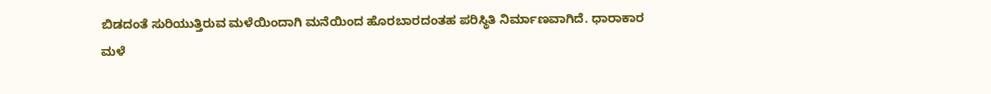ಬಿಡದಂತೆ ಸುರಿಯುತ್ತಿರುವ ಮಳೆಯಿಂದಾಗಿ ಮನೆಯಿಂದ ಹೊರಬಾರದಂತಹ ಪರಿಸ್ಥಿತಿ ನಿರ್ಮಾಣವಾಗಿದೆ. ಧಾರಾಕಾರ ಮಳೆ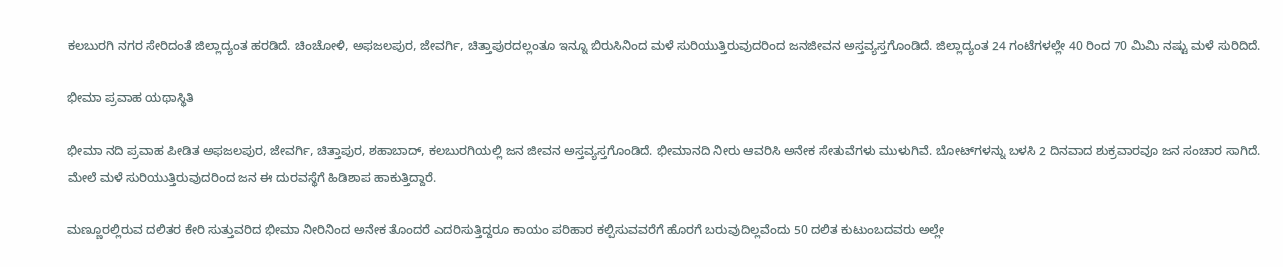ಕಲಬುರಗಿ ನಗರ ಸೇರಿದಂತೆ ಜಿಲ್ಲಾದ್ಯಂತ ಹರಡಿದೆ. ಚಿಂಚೋಳಿ, ಅಫಜಲಪುರ, ಜೇವರ್ಗಿ, ಚಿತ್ತಾಪುರದಲ್ಲಂತೂ ಇನ್ನೂ ಬಿರುಸಿನಿಂದ ಮಳೆ ಸುರಿಯುತ್ತಿರುವುದರಿಂದ ಜನಜೀವನ ಅಸ್ತವ್ಯಸ್ತಗೊಂಡಿದೆ. ಜಿಲ್ಲಾದ್ಯಂತ 24 ಗಂಟೆಗಳಲ್ಲೇ 40 ರಿಂದ 70 ಮಿಮಿ ನಷ್ಟು ಮಳೆ ಸುರಿದಿದೆ.

ಭೀಮಾ ಪ್ರವಾಹ ಯಥಾಸ್ಥಿತಿ

ಭೀಮಾ ನದಿ ಪ್ರವಾಹ ಪೀಡಿತ ಅಫಜಲಪುರ, ಜೇವರ್ಗಿ, ಚಿತ್ತಾಪುರ, ಶಹಾಬಾದ್‌, ಕಲಬುರಗಿಯಲ್ಲಿ ಜನ ಜೀವನ ಅಸ್ತವ್ಯಸ್ತಗೊಂಡಿದೆ. ಭೀಮಾನದಿ ನೀರು ಆವರಿಸಿ ಅನೇಕ ಸೇತುವೆಗಳು ಮುಳುಗಿವೆ. ಬೋಟ್‌ಗಳನ್ನು ಬಳಸಿ 2 ದಿನವಾದ ಶುಕ್ರವಾರವೂ ಜನ ಸಂಚಾರ ಸಾಗಿದೆ. ಮೇಲೆ ಮಳೆ ಸುರಿಯುತ್ತಿರುವುದರಿಂದ ಜನ ಈ ದುರವಸ್ಥೆಗೆ ಹಿಡಿಶಾಪ ಹಾಕುತ್ತಿದ್ದಾರೆ.

ಮಣ್ಣೂರಲ್ಲಿರುವ ದಲಿತರ ಕೇರಿ ಸುತ್ತುವರಿದ ಭೀಮಾ ನೀರಿನಿಂದ ಅನೇಕ ತೊಂದರೆ ಎದರಿಸುತ್ತಿದ್ದರೂ ಕಾಯಂ ಪರಿಹಾರ ಕಲ್ಪಿಸುವವರೆಗೆ ಹೊರಗೆ ಬರುವುದಿಲ್ಲವೆಂದು 50 ದಲಿತ ಕುಟುಂಬದವರು ಅಲ್ಲೇ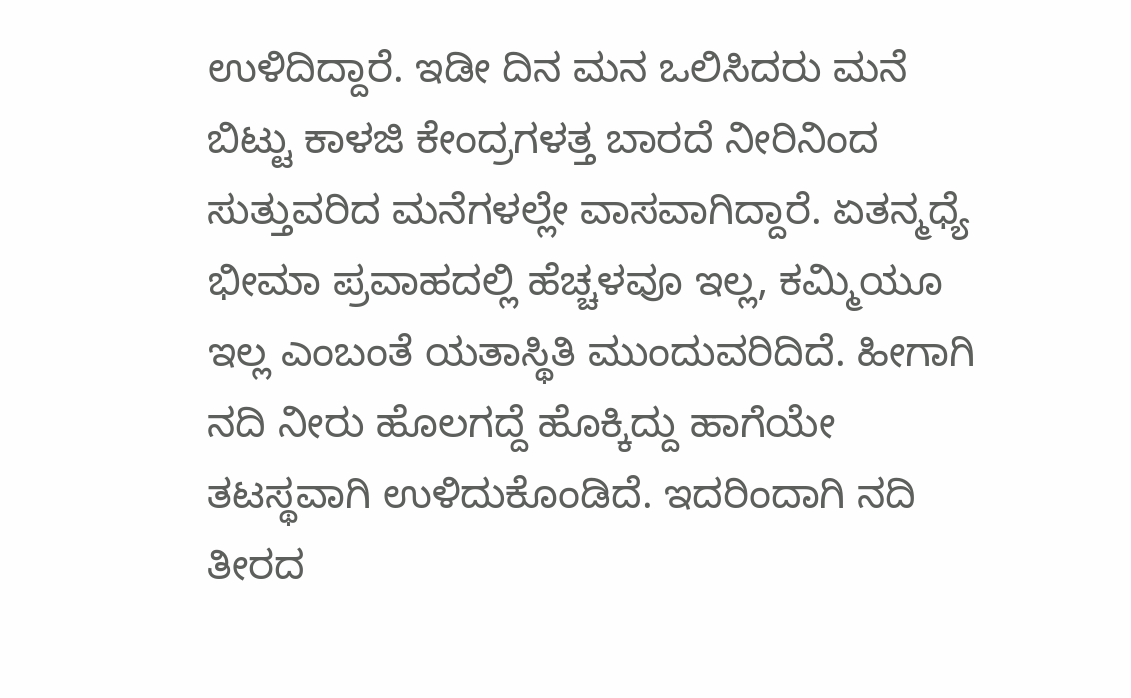ಉಳಿದಿದ್ದಾರೆ. ಇಡೀ ದಿನ ಮನ ಒಲಿಸಿದರು ಮನೆ ಬಿಟ್ಟು ಕಾಳಜಿ ಕೇಂದ್ರಗಳತ್ತ ಬಾರದೆ ನೀರಿನಿಂದ ಸುತ್ತುವರಿದ ಮನೆಗಳಲ್ಲೇ ವಾಸವಾಗಿದ್ದಾರೆ. ಏತನ್ಮಧ್ಯೆ ಭೀಮಾ ಪ್ರವಾಹದಲ್ಲಿ ಹೆಚ್ಚಳವೂ ಇಲ್ಲ, ಕಮ್ಮಿಯೂ ಇಲ್ಲ ಎಂಬಂತೆ ಯತಾಸ್ಥಿತಿ ಮುಂದುವರಿದಿದೆ. ಹೀಗಾಗಿ ನದಿ ನೀರು ಹೊಲಗದ್ದೆ ಹೊಕ್ಕಿದ್ದು ಹಾಗೆಯೇ ತಟಸ್ಥವಾಗಿ ಉಳಿದುಕೊಂಡಿದೆ. ಇದರಿಂದಾಗಿ ನದಿ ತೀರದ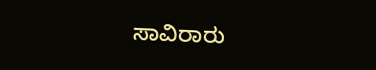ಸಾವಿರಾರು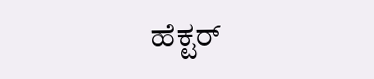ಹೆಕ್ಟರ್‌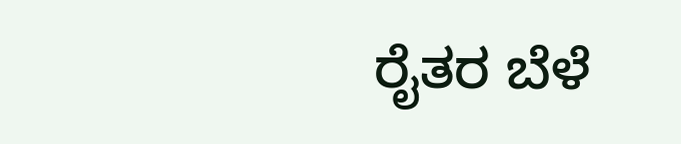ರೈತರ ಬೆಳೆ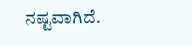ನಷ್ಟವಾಗಿದೆ.